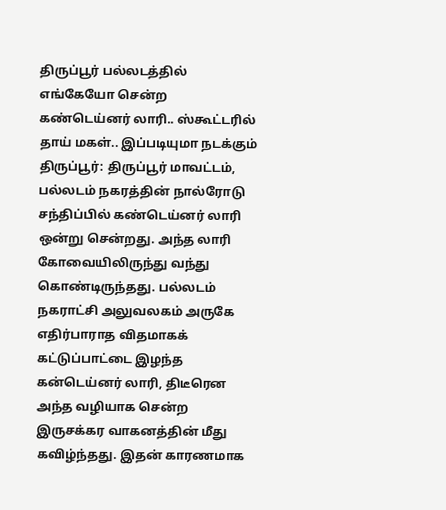திருப்பூர் பல்லடத்தில் எங்கேயோ சென்ற கண்டெய்னர் லாரி.. ஸ்கூட்டரில் தாய் மகள்.. இப்படியுமா நடக்கும்
திருப்பூர்: திருப்பூர் மாவட்டம், பல்லடம் நகரத்தின் நால்ரோடு சந்திப்பில் கண்டெய்னர் லாரி ஒன்று சென்றது. அந்த லாரி கோவையிலிருந்து வந்து கொண்டிருந்தது. பல்லடம் நகராட்சி அலுவலகம் அருகே எதிர்பாராத விதமாகக் கட்டுப்பாட்டை இழந்த கன்டெய்னர் லாரி, திடீரென அந்த வழியாக சென்ற இருசக்கர வாகனத்தின் மீது கவிழ்ந்தது. இதன் காரணமாக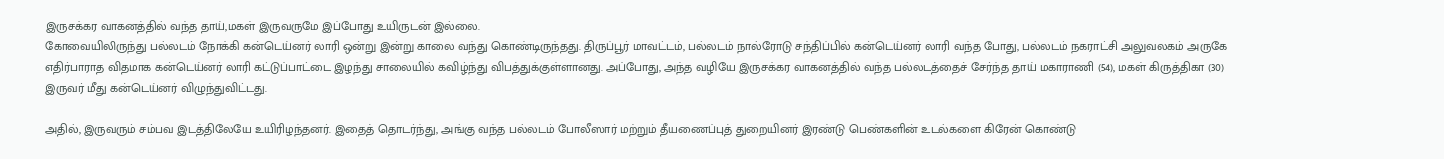இருசக்கர வாகனத்தில் வந்த தாய்,மகள் இருவருமே இப்போது உயிருடன் இல்லை.
கோவையிலிருந்து பல்லடம் நோக்கி கன்டெய்னர் லாரி ஒன்று இன்று காலை வந்து கொண்டிருந்தது. திருப்பூர் மாவட்டம், பல்லடம் நால்ரோடு சந்திப்பில் கன்டெய்னர் லாரி வந்த போது, பல்லடம் நகராட்சி அலுவலகம் அருகே எதிர்பாராத விதமாக கன்டெய்னர் லாரி கட்டுப்பாட்டை இழந்து சாலையில் கவிழ்ந்து விபத்துக்குள்ளானது. அப்போது, அந்த வழியே இருசக்கர வாகனத்தில் வந்த பல்லடத்தைச் சேர்ந்த தாய் மகாராணி (54), மகள் கிருத்திகா (30) இருவர் மீது கன்டெய்னர் விழுந்துவிட்டது.

அதில், இருவரும் சம்பவ இடத்திலேயே உயிரிழந்தனர். இதைத் தொடர்ந்து, அங்கு வந்த பல்லடம் போலீஸார் மற்றும் தீயணைப்புத் துறையினர் இரண்டு பெண்களின் உடல்களை கிரேன் கொண்டு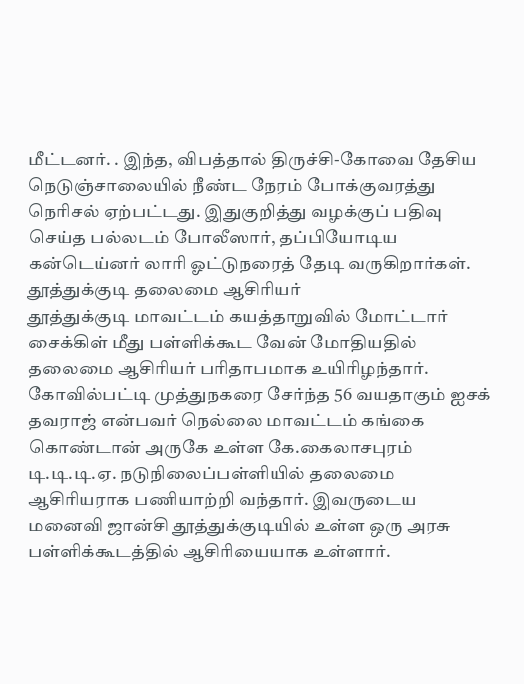மீட்டனர். . இந்த, விபத்தால் திருச்சி-கோவை தேசிய நெடுஞ்சாலையில் நீண்ட நேரம் போக்குவரத்து நெரிசல் ஏற்பட்டது. இதுகுறித்து வழக்குப் பதிவு செய்த பல்லடம் போலீஸார், தப்பியோடிய கன்டெய்னர் லாரி ஓட்டுநரைத் தேடி வருகிறார்கள்.
தூத்துக்குடி தலைமை ஆசிரியர்
தூத்துக்குடி மாவட்டம் கயத்தாறுவில் மோட்டார் சைக்கிள் மீது பள்ளிக்கூட வேன் மோதியதில் தலைமை ஆசிரியர் பரிதாபமாக உயிரிழந்தார். கோவில்பட்டி முத்துநகரை சேர்ந்த 56 வயதாகும் ஐசக் தவராஜ் என்பவர் நெல்லை மாவட்டம் கங்கை கொண்டான் அருகே உள்ள கே.கைலாசபுரம் டி.டி.டி.ஏ. நடுநிலைப்பள்ளியில் தலைமை ஆசிரியராக பணியாற்றி வந்தார். இவருடைய மனைவி ஜான்சி தூத்துக்குடியில் உள்ள ஒரு அரசு பள்ளிக்கூடத்தில் ஆசிரியையாக உள்ளார்.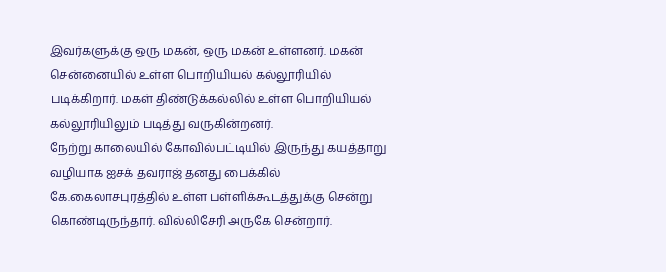இவர்களுக்கு ஒரு மகன், ஒரு மகன் உள்ளனர். மகன் சென்னையில் உள்ள பொறியியல் கல்லூரியில் படிக்கிறார். மகள் திண்டுக்கல்லில் உள்ள பொறியியல் கல்லூரியிலும் படித்து வருகின்றனர்.
நேற்று காலையில் கோவில்பட்டியில் இருந்து கயத்தாறு வழியாக ஐசக் தவராஜ் தனது பைக்கில் கே.கைலாசபுரத்தில் உள்ள பள்ளிக்கூடத்துக்கு சென்று கொண்டிருந்தார். வில்லிசேரி அருகே சென்றார்.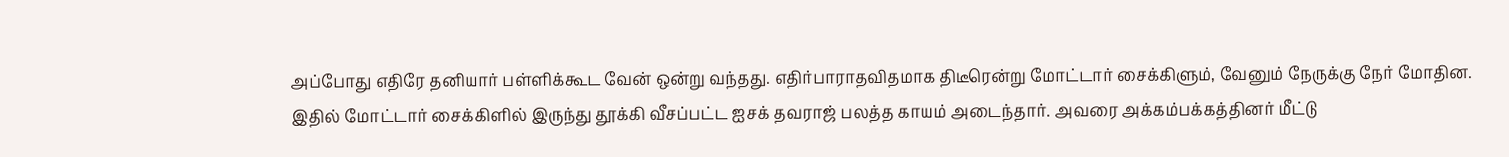அப்போது எதிரே தனியார் பள்ளிக்கூட வேன் ஒன்று வந்தது. எதிர்பாராதவிதமாக திடீரென்று மோட்டார் சைக்கிளும், வேனும் நேருக்கு நேர் மோதின.
இதில் மோட்டார் சைக்கிளில் இருந்து தூக்கி வீசப்பட்ட ஐசக் தவராஜ் பலத்த காயம் அடைந்தார். அவரை அக்கம்பக்கத்தினர் மீட்டு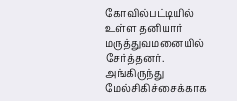கோவில்பட்டியில் உள்ள தனியார் மருத்துவமனையில் சேர்த்தனர். அங்கிருந்து மேல்சிகிச்சைக்காக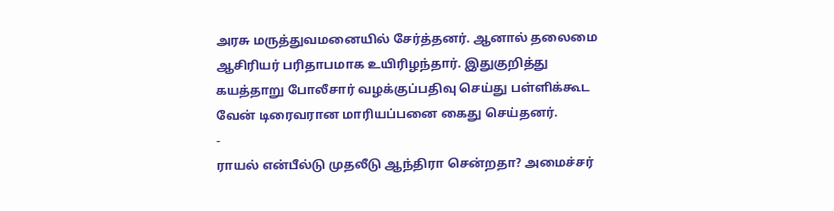அரசு மருத்துவமனையில் சேர்த்தனர். ஆனால் தலைமை ஆசிரியர் பரிதாபமாக உயிரிழந்தார். இதுகுறித்து கயத்தாறு போலீசார் வழக்குப்பதிவு செய்து பள்ளிக்கூட வேன் டிரைவரான மாரியப்பனை கைது செய்தனர்.
-
ராயல் என்பீல்டு முதலீடு ஆந்திரா சென்றதா? அமைச்சர்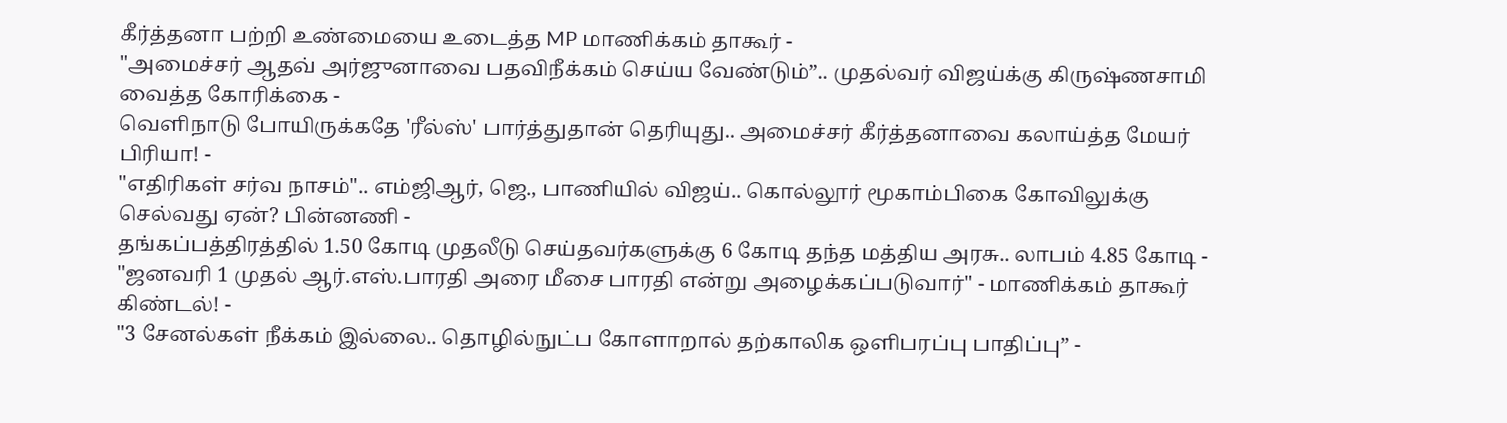கீர்த்தனா பற்றி உண்மையை உடைத்த MP மாணிக்கம் தாகூர் -
"அமைச்சர் ஆதவ் அர்ஜுனாவை பதவிநீக்கம் செய்ய வேண்டும்”.. முதல்வர் விஜய்க்கு கிருஷ்ணசாமி வைத்த கோரிக்கை -
வெளிநாடு போயிருக்கதே 'ரீல்ஸ்' பார்த்துதான் தெரியுது.. அமைச்சர் கீர்த்தனாவை கலாய்த்த மேயர் பிரியா! -
"எதிரிகள் சர்வ நாசம்".. எம்ஜிஆர், ஜெ., பாணியில் விஜய்.. கொல்லூர் மூகாம்பிகை கோவிலுக்கு செல்வது ஏன்? பின்னணி -
தங்கப்பத்திரத்தில் 1.50 கோடி முதலீடு செய்தவர்களுக்கு 6 கோடி தந்த மத்திய அரசு.. லாபம் 4.85 கோடி -
"ஜனவரி 1 முதல் ஆர்.எஸ்.பாரதி அரை மீசை பாரதி என்று அழைக்கப்படுவார்" - மாணிக்கம் தாகூர் கிண்டல்! -
"3 சேனல்கள் நீக்கம் இல்லை.. தொழில்நுட்ப கோளாறால் தற்காலிக ஒளிபரப்பு பாதிப்பு” -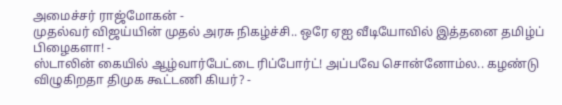அமைச்சர் ராஜ்மோகன் -
முதல்வர் விஜய்யின் முதல் அரசு நிகழ்ச்சி.. ஒரே ஏஐ வீடியோவில் இத்தனை தமிழ்ப் பிழைகளா! -
ஸ்டாலின் கையில் ஆழ்வார்பேட்டை ரிப்போர்ட்! அப்பவே சொன்னோம்ல.. கழண்டு விழுகிறதா திமுக கூட்டணி கியர்? -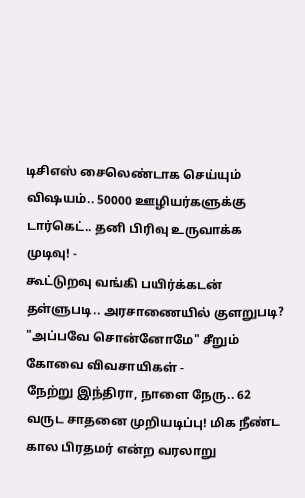டிசிஎஸ் சைலெண்டாக செய்யும் விஷயம்.. 50000 ஊழியர்களுக்கு டார்கெட்.. தனி பிரிவு உருவாக்க முடிவு! -
கூட்டுறவு வங்கி பயிர்க்கடன் தள்ளுபடி.. அரசாணையில் குளறுபடி? "அப்பவே சொன்னோமே" சீறும் கோவை விவசாயிகள் -
நேற்று இந்திரா, நாளை நேரு.. 62 வருட சாதனை முறியடிப்பு! மிக நீண்ட கால பிரதமர் என்ற வரலாறு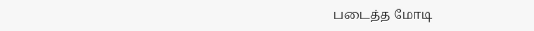படைத்த மோடி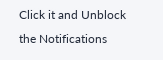Click it and Unblock the Notifications